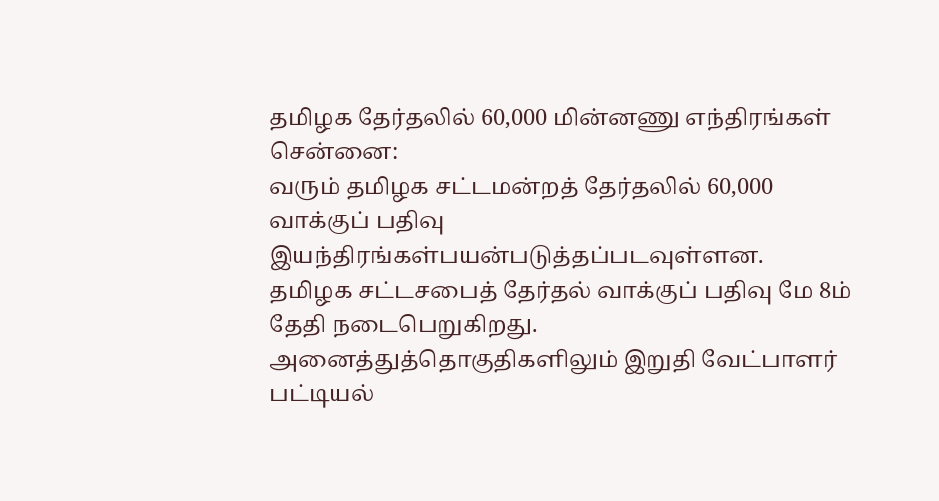தமிழக தேர்தலில் 60,000 மின்னணு எந்திரங்கள்
சென்னை:
வரும் தமிழக சட்டமன்றத் தேர்தலில் 60,000 வாக்குப் பதிவு இயந்திரங்கள்பயன்படுத்தப்படவுள்ளன.
தமிழக சட்டசபைத் தேர்தல் வாக்குப் பதிவு மே 8ம் தேதி நடைபெறுகிறது. அனைத்துத்தொகுதிகளிலும் இறுதி வேட்பாளர் பட்டியல்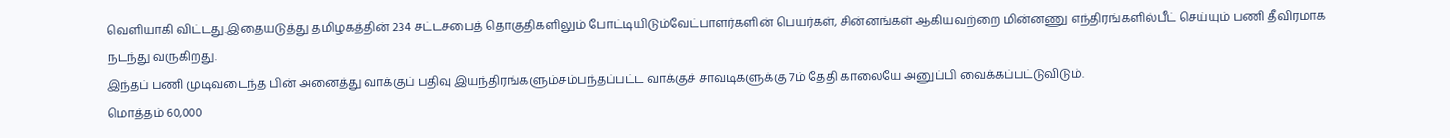வெளியாகி விட்டது.இதையடுத்து தமிழகத்தின் 234 சட்டசபைத் தொகுதிகளிலும் போட்டியிடும்வேட்பாளர்களின் பெயர்கள், சின்னங்கள் ஆகியவற்றை மின்னணு எந்திரங்களில்பீட் செய்யும் பணி தீவிரமாக நடந்து வருகிறது.
இந்தப் பணி முடிவடைந்த பின் அனைத்து வாக்குப் பதிவு இயந்திரங்களும்சம்பந்தப்பட்ட வாக்குச் சாவடிகளுக்கு 7ம் தேதி காலையே அனுப்பி வைக்கப்பட்டுவிடும்.
மொத்தம் 60,000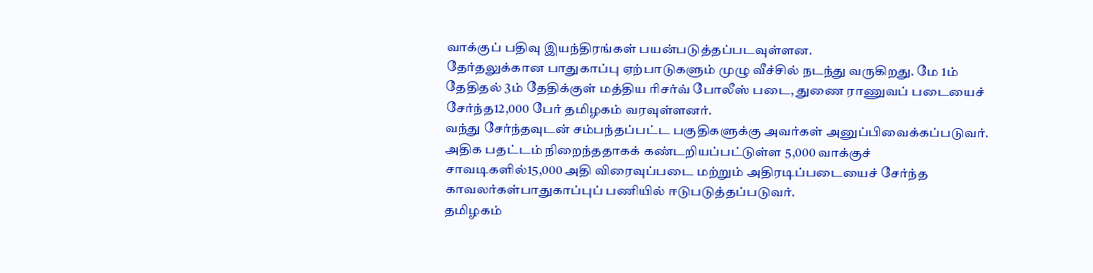வாக்குப் பதிவு இயந்திரங்கள் பயன்படுத்தப்படவுள்ளன.
தேர்தலுக்கான பாதுகாப்பு ஏற்பாடுகளும் முழு வீச்சில் நடந்து வருகிறது. மே 1ம் தேதிதல் 3ம் தேதிக்குள் மத்திய ரிசர்வ் போலீஸ் படை, துணை ராணுவப் படையைச் சேர்ந்த12,000 பேர் தமிழகம் வரவுள்ளனர்.
வந்து சேர்ந்தவுடன் சம்பந்தப்பட்ட பகுதிகளுக்கு அவர்கள் அனுப்பிவைக்கப்படுவர்.
அதிக பதட்டம் நிறைந்ததாகக் கண்டறியப்பட்டுள்ள 5,000 வாக்குச் சாவடிகளில்15,000 அதி விரைவுப்படை மற்றும் அதிரடிப்படையைச் சேர்ந்த காவலர்கள்பாதுகாப்புப் பணியில் ஈடுபடுத்தப்படுவர்.
தமிழகம்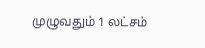முழுவதும் 1 லட்சம்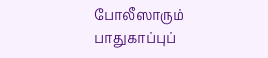போலீஸாரும் பாதுகாப்புப்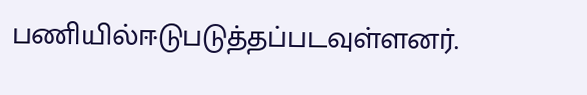பணியில்ஈடுபடுத்தப்படவுள்ளனர்.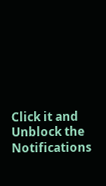Click it and Unblock the Notifications